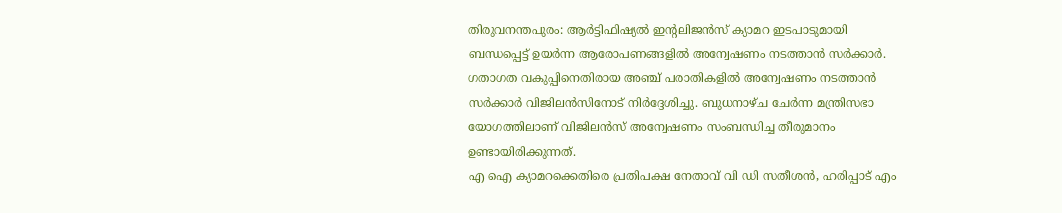തിരുവനന്തപുരം: ആർട്ടിഫിഷ്യൽ ഇന്റലിജൻസ് ക്യാമറ ഇടപാടുമായി ബന്ധപ്പെട്ട് ഉയർന്ന ആരോപണങ്ങളിൽ അന്വേഷണം നടത്താൻ സർക്കാർ. ഗതാഗത വകുപ്പിനെതിരായ അഞ്ച് പരാതികളിൽ അന്വേഷണം നടത്താൻ സർക്കാർ വിജിലൻസിനോട് നിർദ്ദേശിച്ചു. ബുധനാഴ്ച ചേർന്ന മന്ത്രിസഭാ യോഗത്തിലാണ് വിജിലൻസ് അന്വേഷണം സംബന്ധിച്ച തീരുമാനം ഉണ്ടായിരിക്കുന്നത്.
എ ഐ ക്യാമറക്കെതിരെ പ്രതിപക്ഷ നേതാവ് വി ഡി സതീശൻ, ഹരിപ്പാട് എം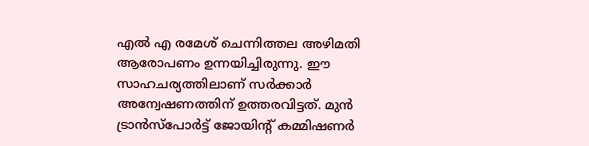എൽ എ രമേശ് ചെന്നിത്തല അഴിമതി ആരോപണം ഉന്നയിച്ചിരുന്നു. ഈ സാഹചര്യത്തിലാണ് സർക്കാർ അന്വേഷണത്തിന് ഉത്തരവിട്ടത്. മുൻ ട്രാൻസ്പോർട്ട് ജോയിന്റ് കമ്മിഷണർ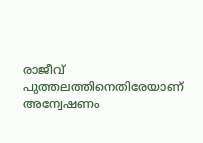രാജീവ് പുത്തലത്തിനെതിരേയാണ് അന്വേഷണം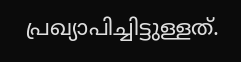പ്രഖ്യാപിച്ചിട്ടുള്ളത്.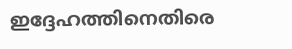ഇദ്ദേഹത്തിനെതിരെ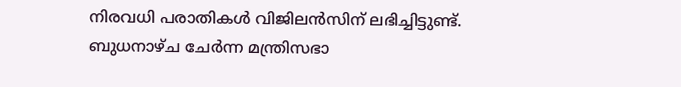നിരവധി പരാതികൾ വിജിലൻസിന് ലഭിച്ചിട്ടുണ്ട്.
ബുധനാഴ്ച ചേർന്ന മന്ത്രിസഭാ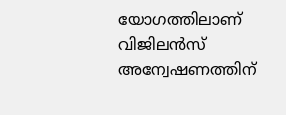യോഗത്തിലാണ് വിജിലൻസ് അന്വേഷണത്തിന്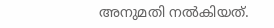അനുമതി നൽകിയത്.